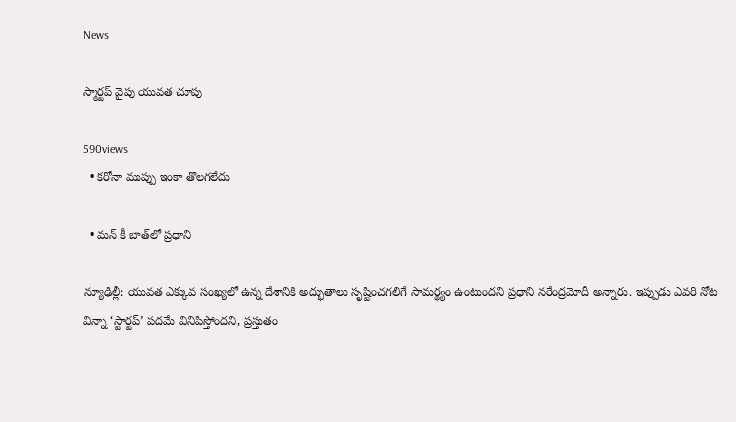News

స్మార్టప్‌ వైపు యువత చూపు

590views
  • కరోనా ముప్పు ఇంకా తొలగలేదు

  • మన్ కీ బాత్‌లో ప్రధాని

న్యూఢిల్లీ: యువత ఎక్కువ సంఖ్యలో ఉన్న దేశానికి అద్భుతాలు సృష్టించగలిగే సామర్థ్యం ఉంటుందని ప్రధాని నరేంద్రమోదీ అన్నారు. ఇప్పుడు ఎవరి నోట విన్నా ‘స్టార్టప్‌’ పదమే వినిపిస్తోందని, ప్రస్తుతం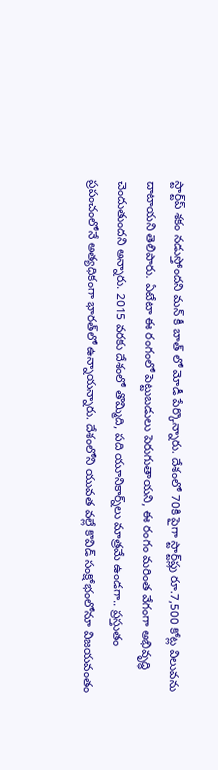స్టార్ట్‌ప్ శకం నడుస్తోందని మన్ కీ బాత్ లో మోడీ పేర్కొన్నారు. దేశంలో 70కి పైగా స్టార్ట్‌ప్లు రూ.7,500 కోట్ల విలువను దాటాయని తెలిపారు. ఏటేటా ఈ రంగంలో పెట్టుబడులు పెరుగుతాయని, ఈ రంగం మరింత వేగంగా అభివృద్ధి చెందుతుందని అన్నారు. 2015 వరకు దేశంలో తొమ్మిది, పది యూనికార్న్‌లు మాత్రమే ఉండగా.. ప్రస్తుతం ప్రపంచంలోనే అత్యధికంగా భారత్‌లో ఉన్నాయన్నారు. దేశంలోని యువత వల్లే కొవిడ్‌ సంక్షోభంలోనూ విజయవంతం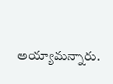అయ్యామన్నారు.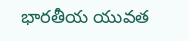భారతీయ యువత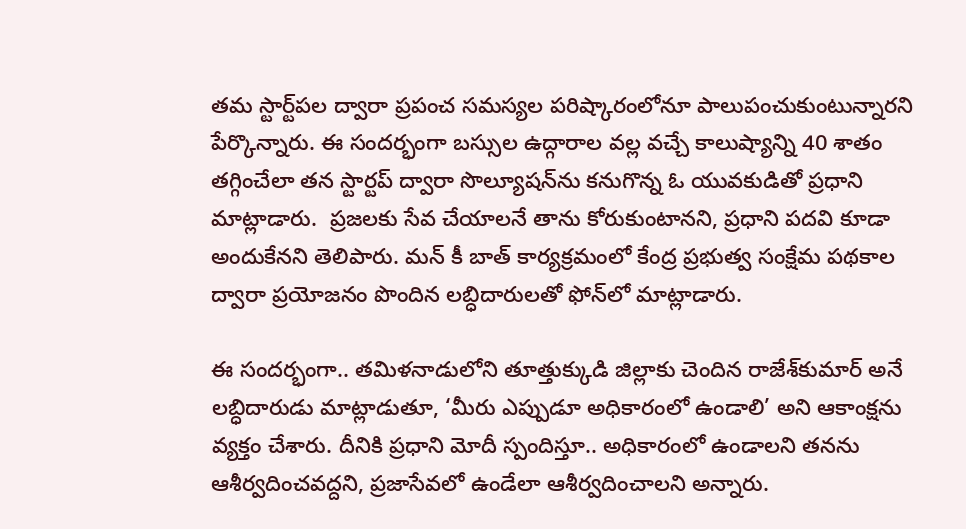తమ స్టార్ట్‌పల ద్వారా ప్రపంచ సమస్యల పరిష్కారంలోనూ పాలుపంచుకుంటున్నారని పేర్కొన్నారు. ఈ సందర్భంగా బస్సుల ఉద్గారాల వల్ల వచ్చే కాలుష్యాన్ని 40 శాతం తగ్గించేలా తన స్టార్టప్‌ ద్వారా సొల్యూషన్‌ను కనుగొన్న ఓ యువకుడితో ప్రధాని మాట్లాడారు.  ప్రజలకు సేవ చేయాలనే తాను కోరుకుంటానని, ప్రధాని పదవి కూడా అందుకేనని తెలిపారు. మన్‌ కీ బాత్‌ కార్యక్రమంలో కేంద్ర ప్రభుత్వ సంక్షేమ పథకాల ద్వారా ప్రయోజనం పొందిన లబ్ధిదారులతో ఫోన్‌లో మాట్లాడారు.

ఈ సందర్భంగా.. తమిళనాడులోని తూత్తుక్కుడి జిల్లాకు చెందిన రాజేశ్‌కుమార్‌ అనే లబ్ధిదారుడు మాట్లాడుతూ, ‘మీరు ఎప్పుడూ అధికారంలో ఉండాలి’ అని ఆకాంక్షను వ్యక్తం చేశారు. దీనికి ప్రధాని మోదీ స్పందిస్తూ.. అధికారంలో ఉండాలని తనను ఆశీర్వదించవద్దని, ప్రజాసేవలో ఉండేలా ఆశీర్వదించాలని అన్నారు.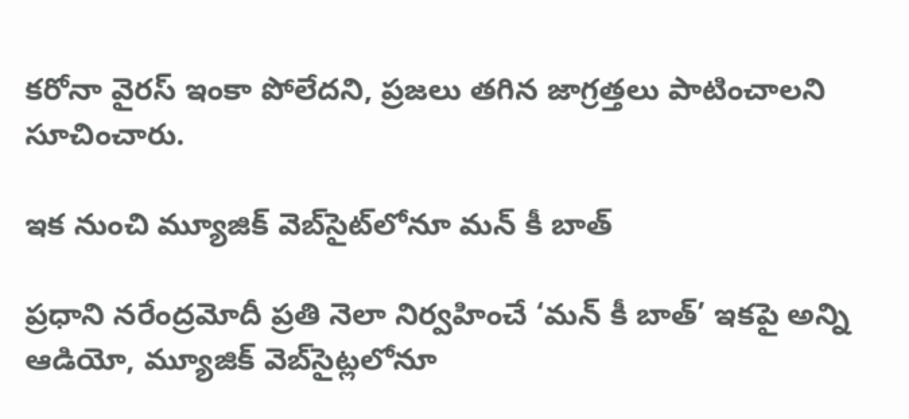కరోనా వైరస్‌ ఇంకా పోలేదని, ప్రజలు తగిన జాగ్రత్తలు పాటించాలని సూచించారు.

ఇక నుంచి మ్యూజిక్ వెబ్‌సైట్‌లోనూ మన్ కీ బాత్

ప్రధాని నరేంద్రమోదీ ప్రతి నెలా నిర్వహించే ‘మన్‌ కీ బాత్‌’ ఇకపై అన్ని ఆడియో, మ్యూజిక్‌ వెబ్‌సైట్లలోనూ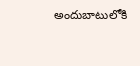అందుబాటులోకి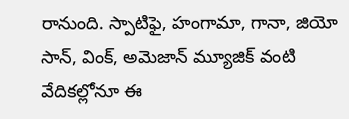రానుంది. స్పాటిఫై, హంగామా, గానా, జియో సాన్‌, వింక్‌, అమెజాన్‌ మ్యూజిక్‌ వంటి వేదికల్లోనూ ఈ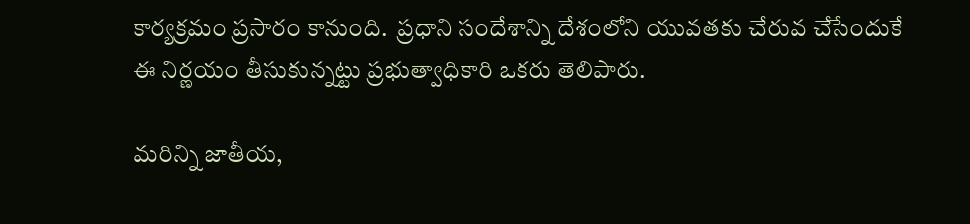కార్యక్రమం ప్రసారం కానుంది.  ప్రధాని సందేశాన్ని దేశంలోని యువతకు చేరువ చేసేందుకే ఈ నిర్ణయం తీసుకున్నట్టు ప్రభుత్వాధికారి ఒకరు తెలిపారు.

మరిన్ని జాతీయ,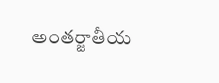అంతర్జాతీయ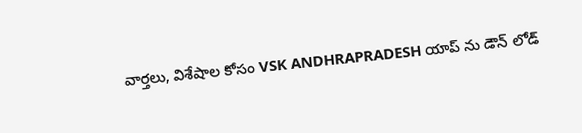వార్తలు, విశేషాల కోసం VSK ANDHRAPRADESH యాప్ ను డౌన్ లోడ్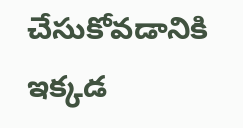చేసుకోవడానికి ఇక్కడ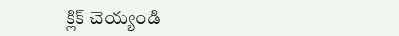క్లిక్ చెయ్యండి